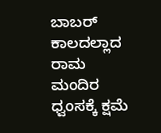ಬಾಬರ್ ಕಾಲದಲ್ಲಾದ ರಾಮ ಮಂದಿರ ಧ್ವಂಸಕ್ಕೆ ಕ್ಷಮೆ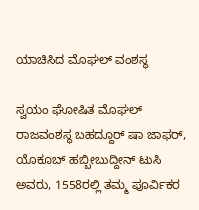ಯಾಚಿಸಿದ ಮೊಘಲ್ ವಂಶಸ್ಥ

ಸ್ವಯಂ ಘೋಷಿತ ಮೊಘಲ್ ರಾಜವಂಶಸ್ಥ ಬಹದ್ದೂರ್ ಷಾ ಜಾಫರ್, ಯೊಕೂಬ್ ಹಬ್ಬೀಬುದ್ದೀನ್ ಟುಸಿ ಅವರು, 1558ರಲ್ಲಿ ತಮ್ಮ ಪೂರ್ವಿಕರ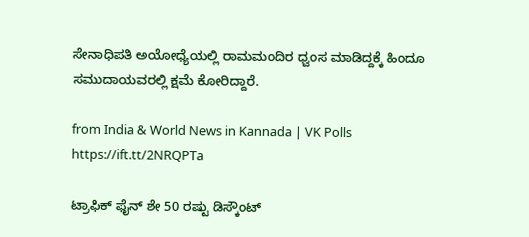ಸೇನಾಧಿಪತಿ ಅಯೋಧ್ಯೆಯಲ್ಲಿ ರಾಮಮಂದಿರ ಧ್ವಂಸ ಮಾಡಿದ್ದಕ್ಕೆ ಹಿಂದೂ ಸಮುದಾಯವರಲ್ಲಿ ಕ್ಷಮೆ ಕೋರಿದ್ದಾರೆ.

from India & World News in Kannada | VK Polls https://ift.tt/2NRQPTa

ಟ್ರಾಫಿಕ್‌ ಫೈನ್‌ ಶೇ 50 ರಷ್ಟು ಡಿಸ್ಕೌಂಟ್‌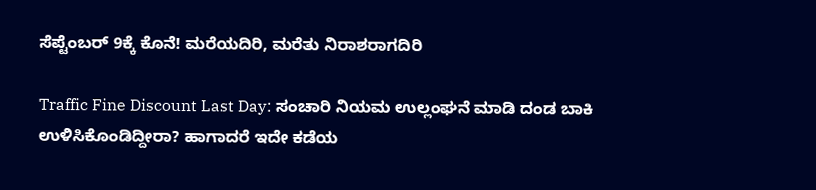ಸೆಪ್ಟೆಂಬರ್‌ 9ಕ್ಕೆ ಕೊನೆ! ಮರೆಯದಿರಿ, ಮರೆತು ನಿರಾಶರಾಗದಿರಿ

Traffic Fine Discount Last Day: ಸಂಚಾರಿ ನಿಯಮ ಉಲ್ಲಂಘನೆ ಮಾಡಿ ದಂಡ ಬಾಕಿ ಉಳಿಸಿಕೊಂಡಿದ್ದೀರಾ? ಹಾಗಾದರೆ ಇದೇ ಕಡೆಯ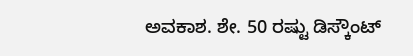ಅವಕಾಶ. ಶೇ. 50 ರಷ್ಟು ಡಿಸ್ಕೌಂಟ್‌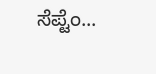ಸೆಪ್ಟೆಂ...